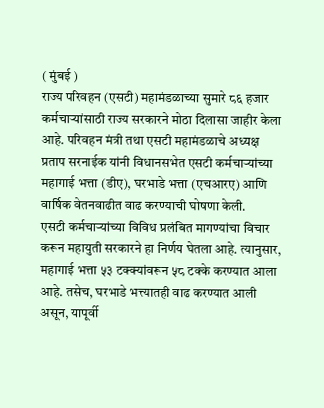( मुंबई )
राज्य परिवहन (एसटी) महामंडळाच्या सुमारे ८६ हजार कर्मचाऱ्यांसाठी राज्य सरकारने मोठा दिलासा जाहीर केला आहे. परिवहन मंत्री तथा एसटी महामंडळाचे अध्यक्ष प्रताप सरनाईक यांनी विधानसभेत एसटी कर्मचाऱ्यांच्या महागाई भत्ता (डीए), घरभाडे भत्ता (एचआरए) आणि वार्षिक वेतनवाढीत वाढ करण्याची घोषणा केली.
एसटी कर्मचाऱ्यांच्या विविध प्रलंबित मागण्यांचा विचार करून महायुती सरकारने हा निर्णय घेतला आहे. त्यानुसार, महागाई भत्ता ५३ टक्क्यांवरून ५८ टक्के करण्यात आला आहे. तसेच, घरभाडे भत्त्यातही वाढ करण्यात आली असून, यापूर्वी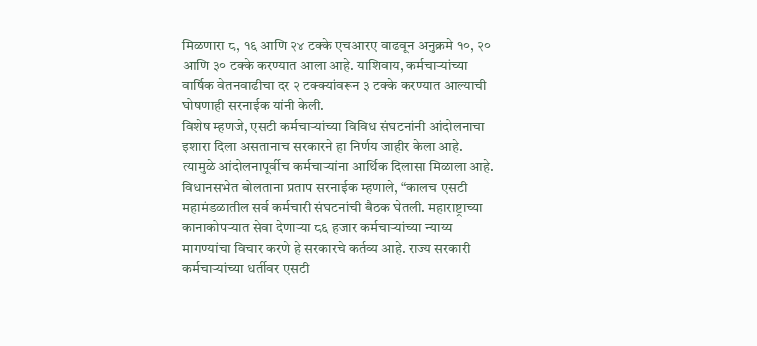मिळणारा ८, १६ आणि २४ टक्के एचआरए वाढवून अनुक्रमे १०, २० आणि ३० टक्के करण्यात आला आहे. याशिवाय, कर्मचाऱ्यांच्या वार्षिक वेतनवाढीचा दर २ टक्क्यांवरून ३ टक्के करण्यात आल्याची घोषणाही सरनाईक यांनी केली.
विशेष म्हणजे, एसटी कर्मचाऱ्यांच्या विविध संघटनांनी आंदोलनाचा इशारा दिला असतानाच सरकारने हा निर्णय जाहीर केला आहे. त्यामुळे आंदोलनापूर्वीच कर्मचाऱ्यांना आर्थिक दिलासा मिळाला आहे.
विधानसभेत बोलताना प्रताप सरनाईक म्हणाले, “कालच एसटी महामंडळातील सर्व कर्मचारी संघटनांची बैठक घेतली. महाराष्ट्राच्या कानाकोपऱ्यात सेवा देणाऱ्या ८६ हजार कर्मचाऱ्यांच्या न्याय्य मागण्यांचा विचार करणे हे सरकारचे कर्तव्य आहे. राज्य सरकारी कर्मचाऱ्यांच्या धर्तीवर एसटी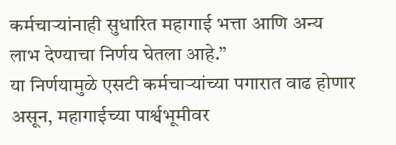कर्मचाऱ्यांनाही सुधारित महागाई भत्ता आणि अन्य लाभ देण्याचा निर्णय घेतला आहे.”
या निर्णयामुळे एसटी कर्मचाऱ्यांच्या पगारात वाढ होणार असून, महागाईच्या पार्श्वभूमीवर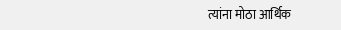त्यांना मोठा आर्थिक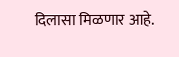दिलासा मिळणार आहे.